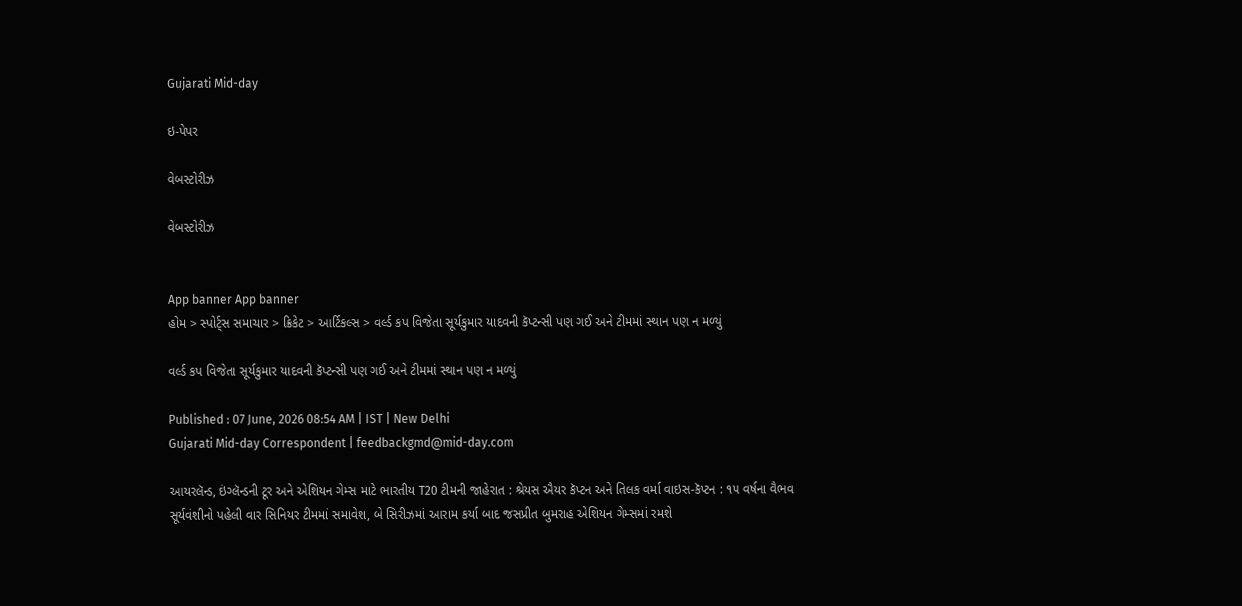Gujarati Mid-day

ઇ-પેપર

વેબસ્ટોરીઝ

વેબસ્ટોરીઝ


App banner App banner
હોમ > સ્પોર્ટ્સ સમાચાર > ક્રિકેટ > આર્ટિકલ્સ > વર્લ્ડ કપ વિજેતા સૂર્યકુમાર યાદવની કૅપ્ટન્સી પણ ગઈ અને ટીમમાં સ્થાન પણ ન મળ્યું

વર્લ્ડ કપ વિજેતા સૂર્યકુમાર યાદવની કૅપ્ટન્સી પણ ગઈ અને ટીમમાં સ્થાન પણ ન મળ્યું

Published : 07 June, 2026 08:54 AM | IST | New Delhi
Gujarati Mid-day Correspondent | feedbackgmd@mid-day.com

આયરલૅન્ડ, ઇંગ્લૅન્ડની ટૂર અને એશિયન ગેમ્સ માટે ભારતીય T20 ટીમની જાહેરાત : શ્રેયસ ઐયર કૅપ્ટન અને તિલક વર્મા વાઇસ-કૅપ્ટન : ૧૫ વર્ષના વૈભવ સૂર્યવંશીનો પહેલી વાર સિનિયર ટીમમાં સમાવેશ, બે સિરીઝમાં આરામ કર્યા બાદ જસપ્રીત બુમરાહ એશિયન ગેમ્સમાં રમશે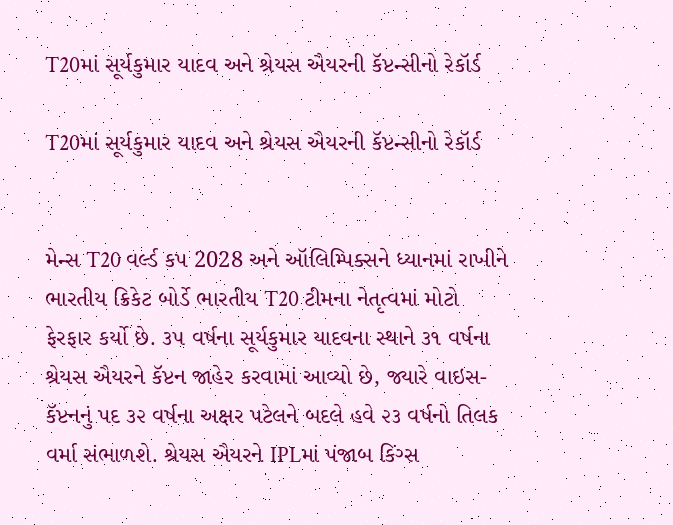T20માં સૂર્યકુમાર યાદવ અને શ્રેયસ ઐયરની કૅપ્ટન્સીનો રેકૉર્ડ

T20માં સૂર્યકુમાર યાદવ અને શ્રેયસ ઐયરની કૅપ્ટન્સીનો રેકૉર્ડ


મેન્સ T20 વર્લ્ડ કપ 2028 અને ઑલિમ્પિક્સને ધ્યાનમાં રાખીને ભારતીય ક્રિકેટ બોર્ડે ભારતીય T20 ટીમના નેતૃત્વમાં મોટો ફેરફાર કર્યો છે. ૩૫ વર્ષના સૂર્યકુમાર યાદવના સ્થાને ૩૧ વર્ષના શ્રેયસ ઐયરને કૅપ્ટન જાહેર કરવામાં આવ્યો છે, જ્યારે વાઇસ-કૅપ્ટનનું પદ ૩૨ વર્ષના અક્ષર પટેલને બદલે હવે ૨૩ વર્ષનો તિલક વર્મા સંભાળશે. શ્રેયસ ઐયરને IPLમાં પંજાબ કિંગ્સ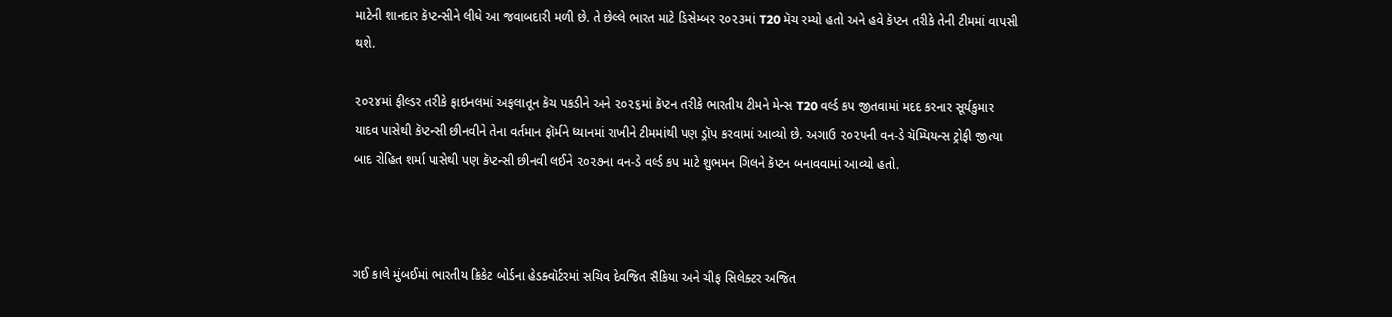માટેની શાનદાર કૅપ્ટન્સીને લીધે આ જવાબદારી મળી છે. તે છેલ્લે ભારત માટે ડિસેમ્બર ૨૦૨૩માં T20 મૅચ રમ્યો હતો અને હવે કૅપ્ટન તરીકે તેની ટીમમાં વાપસી થશે.

૨૦૨૪માં ફીલ્ડર તરીકે ફાઇનલમાં અફલાતૂન કૅચ પકડીને અને ૨૦૨૬માં કૅપ્ટન તરીકે ભારતીય ટીમને મેન્સ T20 વર્લ્ડ કપ જીતવામાં મદદ કરનાર સૂર્યકુમાર યાદવ પાસેથી કૅપ્ટન્સી છીનવીને તેના વર્તમાન ફૉર્મને ધ્યાનમાં રાખીને ટીમમાંથી પણ ડ્રૉપ કરવામાં આવ્યો છે. અગાઉ ૨૦૨૫ની વન-ડે ચૅમ્પિયન્સ ટ્રોફી જીત્યા બાદ રોહિત શર્મા પાસેથી પણ કૅપ્ટન્સી છીનવી લઈને ૨૦૨૭ના વન-ડે વર્લ્ડ કપ માટે શુભમન ગિલને કૅપ્ટન બનાવવામાં આવ્યો હતો.



ગઈ કાલે મુંબઈમાં ભારતીય ક્રિકેટ બોર્ડના હેડક્વૉર્ટરમાં સચિવ દેવજિત સૈકિયા અને ચીફ સિલેક્ટર અજિત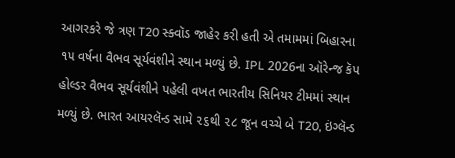આગરકરે જે ત્રણ T20 સ્ક્વૉડ જાહેર કરી હતી એ તમામમાં બિહારના ૧૫ વર્ષના વૈભવ સૂર્યવંશીને સ્થાન મળ્યું છે. IPL 2026ના ઑરેન્જ કૅપ હોલ્ડર વૈભવ સૂર્યવંશીને પહેલી વખત ભારતીય સિનિયર ટીમમાં સ્થાન મળ્યું છે. ભારત આયરલૅન્ડ સામે ૨૬થી ૨૮ જૂન વચ્ચે બે T20, ઇંગ્લૅન્ડ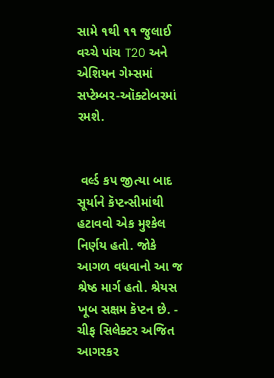સામે ૧થી ૧૧ જુલાઈ વચ્ચે પાંચ T20 અને એશિયન ગેમ્સમાં સપ્ટેમ્બર-ઑક્ટોબરમાં રમશે.


 વર્લ્ડ કપ જીત્યા બાદ સૂર્યાને કૅપ્ટન્સીમાંથી હટાવવો એક મુશ્કેલ નિર્ણય હતો. જોકે આગળ વધવાનો આ જ શ્રેષ્ઠ માર્ગ હતો. શ્રેયસ ખૂબ સક્ષમ કૅપ્ટન છે. - ચીફ સિલેક્ટર અજિત આગરકર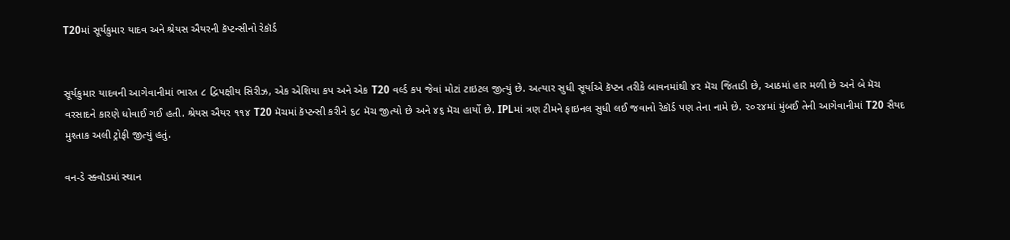T20માં સૂર્યકુમાર યાદવ અને શ્રેયસ ઐયરની કૅપ્ટન્સીનો રેકૉર્ડ


સૂર્યકુમાર યાદવની આગેવાનીમાં ભારત ૮ દ્વિપક્ષીય સિરીઝ, એક એશિયા કપ અને એક T20 વર્લ્ડ કપ જેવાં મોટાં ટાઇટલ જીત્યું છે. અત્યાર સુધી સૂર્યાએ કૅપ્ટન તરીકે બાવનમાંથી ૪૨ મૅચ જિતાડી છે, આઠમાં હાર મળી છે અને બે મૅચ વરસાદને કારણે ધોવાઈ ગઈ હતી. શ્રેયસ ઐયર ૧૧૪ T20 મૅચમાં કૅપ્ટન્સી કરીને ૬૮ મૅચ જીત્યો છે અને ૪૬ મૅચ હાર્યો છે. IPLમાં ત્રણ ટીમને ફાઇનલ સુધી લઈ જવાનો રેકૉર્ડ પણ તેના નામે છે. ૨૦૨૪માં મુંબઈ તેની આગેવાનીમાં T20 સૈયદ મુશ્તાક અલી ટ્રોફી જીત્યું હતું.

વન-ડે સ્ક્વૉડમાં સ્થાન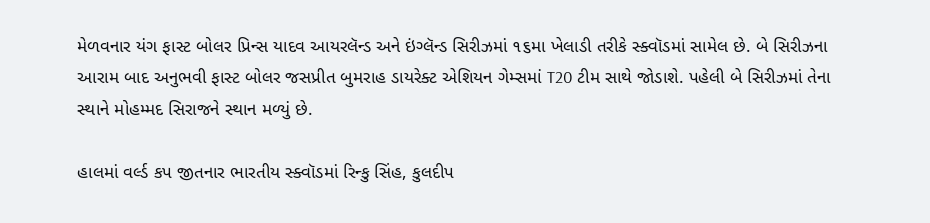મેળવનાર યંગ ફાસ્ટ બોલર પ્રિન્સ યાદવ આયરલૅન્ડ અને ઇંગ્લૅન્ડ સિરીઝમાં ૧૬મા ખેલાડી તરીકે સ્ક્વૉડમાં સામેલ છે. બે સિરીઝના આરામ બાદ અનુભવી ફાસ્ટ બોલર જસપ્રીત બુમરાહ ડાયરેક્ટ એશિયન ગેમ્સમાં T20 ટીમ સાથે જોડાશે. પહેલી બે સિરીઝમાં તેના સ્થાને મોહમ્મદ સિરાજને સ્થાન મળ્યું છે.

હાલમાં વર્લ્ડ કપ જીતનાર ભારતીય સ્ક્વૉડમાં રિન્કુ સિંહ, કુલદીપ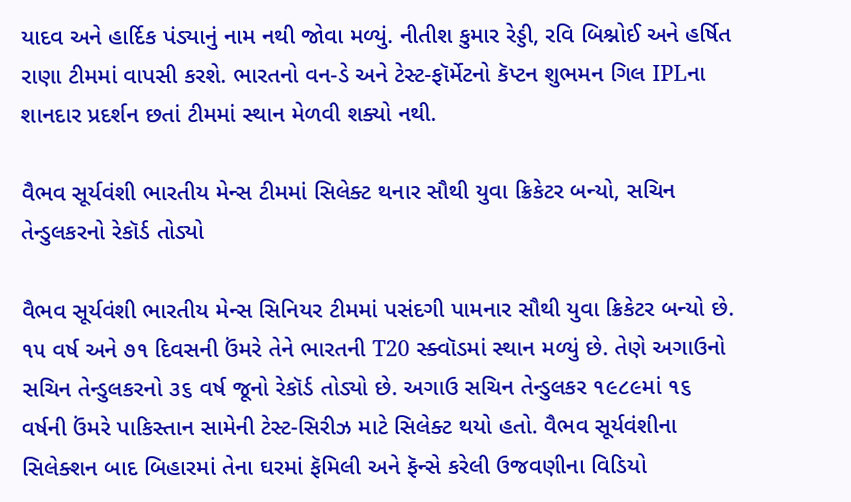યાદવ અને હાર્દિક પંડ્યાનું નામ નથી જોવા મળ્યું. નીતીશ કુમાર રેડ્ડી, રવિ બિશ્નોઈ અને હર્ષિત રાણા ટીમમાં વાપસી કરશે. ભારતનો વન-ડે અને ટેસ્ટ-ફૉર્મેટનો કૅપ્ટન શુભમન ગિલ IPLના શાનદાર પ્રદર્શન છતાં ટીમમાં સ્થાન મેળવી શક્યો નથી.

વૈભવ સૂર્યવંશી ભારતીય મેન્સ ટીમમાં સિલેક્ટ થનાર સૌથી યુવા ક્રિકેટર બન્યો, સચિન તેન્ડુલકરનો રેકૉર્ડ તોડ્યો

વૈભવ સૂર્યવંશી ભારતીય મેન્સ સિનિયર ટીમમાં પસંદગી પામનાર સૌથી યુવા ક્રિકેટર બન્યો છે. ૧૫ વર્ષ અને ૭૧ દિવસની ઉંમરે તેને ભારતની T20 સ્ક્વૉડમાં સ્થાન મળ્યું છે. તેણે અગાઉનો સચિન તેન્ડુલકરનો ૩૬ વર્ષ જૂનો રેકૉર્ડ તોડ્યો છે. અગાઉ સચિન તેન્ડુલકર ૧૯૮૯માં ૧૬ વર્ષની ઉંમરે પાકિસ્તાન સામેની ટેસ્ટ-સિરીઝ માટે સિલેક્ટ થયો હતો. વૈભવ સૂર્યવંશીના સિલેક્શન બાદ બિહારમાં તેના ઘરમાં ફૅમિલી અને ફૅન્સે કરેલી ઉજવણીના વિડિયો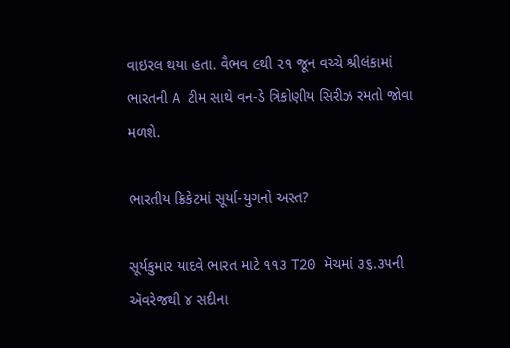વાઇરલ થયા હતા. વૈભવ ૯થી ૨૧ જૂન વચ્ચે શ્રીલંકામાં ભારતની A ટીમ સાથે વન-ડે ત્રિકોણીય સિરીઝ રમતો જોવા મળશે.

ભારતીય ક્રિકેટમાં સૂર્યા-યુગનો અસ્ત?

સૂર્યકુમાર યાદવે ભારત માટે ૧૧૩ T20 મૅચમાં ૩૬.૩૫ની ઍવરેજથી ૪ સદીના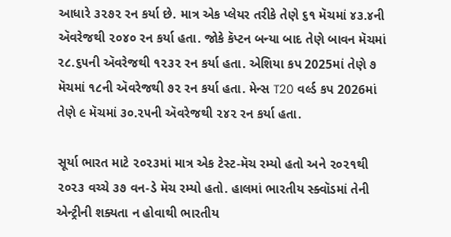આધારે ૩૨૭૨ રન કર્યા છે. માત્ર એક પ્લેયર તરીકે તેણે ૬૧ મૅચમાં ૪૩.૪ની ઍવરેજથી ૨૦૪૦ રન કર્યા હતા. જોકે કૅપ્ટન બન્યા બાદ તેણે બાવન મૅચમાં ૨૮.૬૫ની ઍવરેજથી ૧૨૩૨ રન કર્યા હતા. એશિયા કપ 2025માં તેણે ૭ મૅચમાં ૧૮ની ઍવરેજથી ૭૨ રન કર્યા હતા. મેન્સ T20 વર્લ્ડ કપ 2026માં તેણે ૯ મૅચમાં ૩૦.૨૫ની ઍવરેજથી ૨૪૨ રન કર્યા હતા.

સૂર્યા ભારત માટે ૨૦૨૩માં માત્ર એક ટેસ્ટ-મૅચ રમ્યો હતો અને ૨૦૨૧થી ૨૦૨૩ વચ્ચે ૩૭ વન-ડે મૅચ રમ્યો હતો. હાલમાં ભારતીય સ્ક્વૉડમાં તેની એન્ટ્રીની શક્યતા ન હોવાથી ભારતીય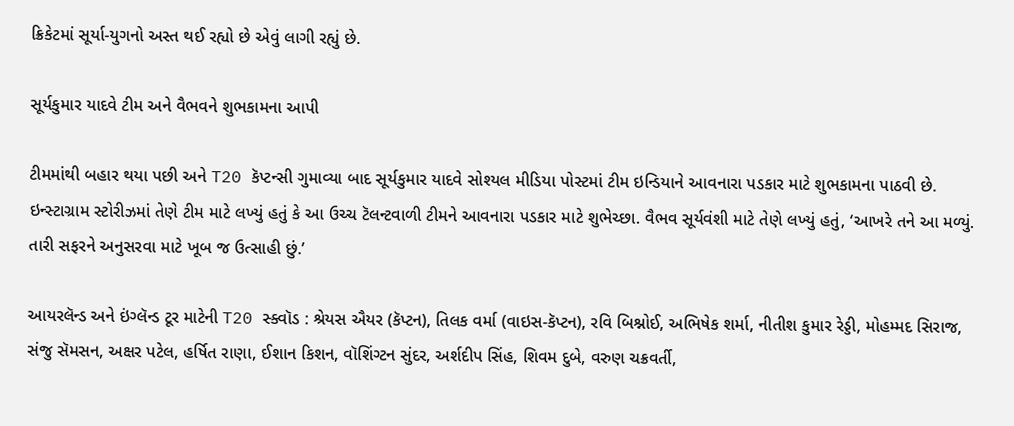ક્રિકેટમાં સૂર્યા-યુગનો અસ્ત થઈ રહ્યો છે એવું લાગી રહ્યું છે.

સૂર્યકુમાર યાદવે ટીમ અને વૈભવને શુભકામના આપી

ટીમમાંથી બહાર થયા પછી અને T20 કૅપ્ટન્સી ગુમાવ્યા બાદ સૂર્યકુમાર યાદવે સોશ્યલ મીડિયા પોસ્ટમાં ટીમ ઇન્ડિયાને આવનારા પડકાર માટે શુભકામના પાઠવી છે. ઇન્સ્ટાગ્રામ સ્ટોરીઝમાં તેણે ટીમ માટે લખ્યું હતું કે આ ઉચ્ચ ટૅલન્ટવાળી ટીમને આવનારા પડકાર માટે શુભેચ્છા. વૈભવ સૂર્યવંશી માટે તેણે લખ્યું હતું, ‘આખરે તને આ મળ્યું. તારી સફરને અનુસરવા માટે ખૂબ જ ઉત્સાહી છું.’

આયરલૅન્ડ અને ઇંગ્લૅન્ડ ટૂર માટેની T20 સ્ક્વૉડ : શ્રેયસ ઐયર (કૅપ્ટન), તિલક વર્મા (વાઇસ-કૅપ્ટન), રવિ બિશ્નોઈ, અભિષેક શર્મા, નીતીશ કુમાર રેડ્ડી, મોહમ્મદ સિરાજ, સંજુ સૅમસન, અક્ષર પટેલ, હર્ષિત રાણા, ઈશાન કિશન, વૉશિંગ્ટન સુંદર, અર્શદીપ સિંહ, શિવમ દુબે, વરુણ ચક્રવર્તી,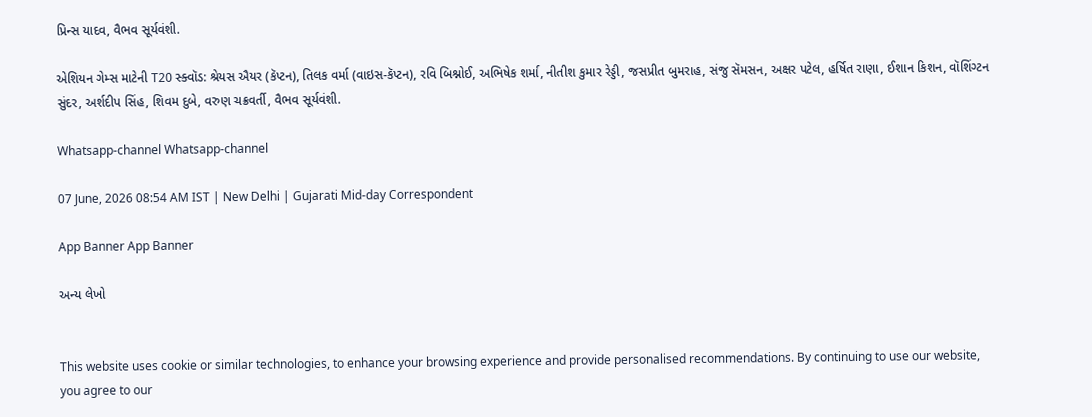પ્રિન્સ યાદવ, વૈભવ સૂર્યવંશી.

એશિયન ગેમ્સ માટેની T20 સ્ક્વૉડ: શ્રેયસ ઐયર (કૅપ્ટન), તિલક વર્મા (વાઇસ-કૅપ્ટન), રવિ બિશ્નોઈ, અભિષેક શર્મા, નીતીશ કુમાર રેડ્ડી, જસપ્રીત બુમરાહ, સંજુ સૅમસન, અક્ષર પટેલ, હર્ષિત રાણા, ઈશાન કિશન, વૉશિંગ્ટન સુંદર, અર્શદીપ સિંહ, શિવમ દુબે, વરુણ ચક્રવર્તી, વૈભવ સૂર્યવંશી.

Whatsapp-channel Whatsapp-channel

07 June, 2026 08:54 AM IST | New Delhi | Gujarati Mid-day Correspondent

App Banner App Banner

અન્ય લેખો


This website uses cookie or similar technologies, to enhance your browsing experience and provide personalised recommendations. By continuing to use our website, you agree to our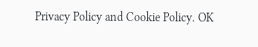Privacy Policy and Cookie Policy. OK